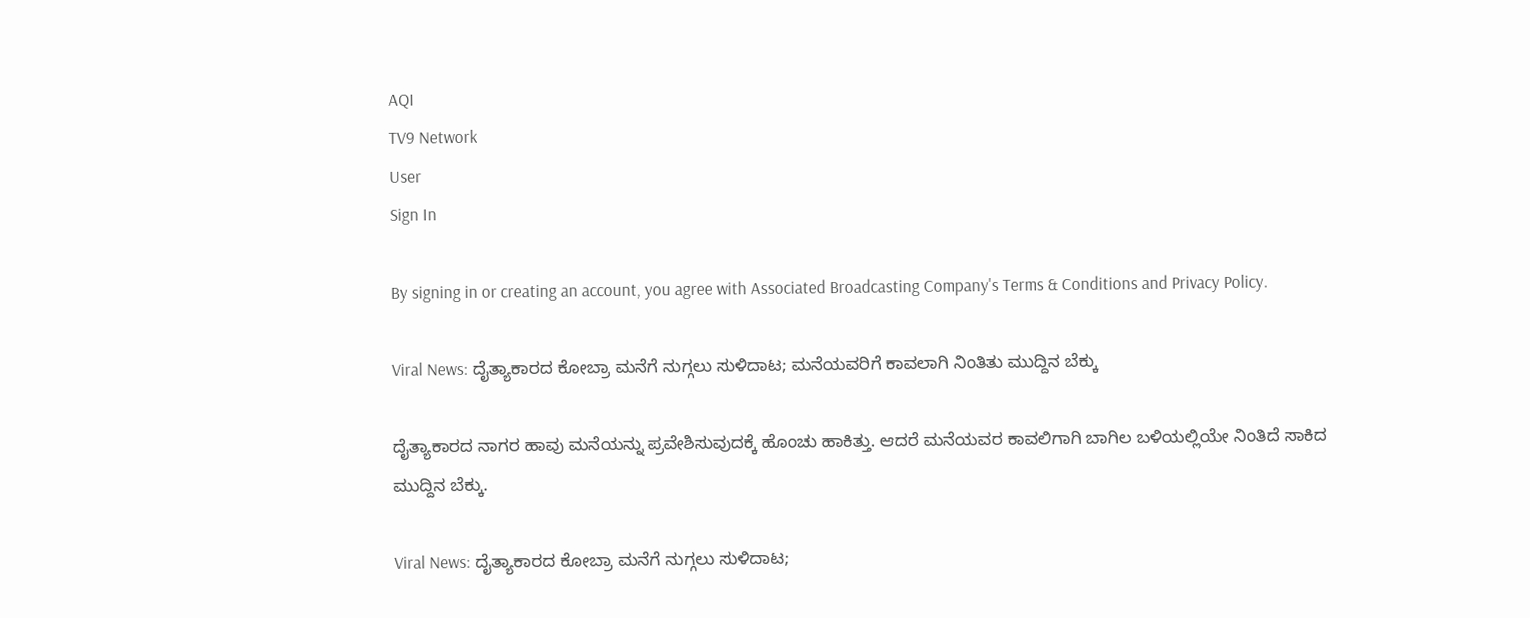AQI
TV9 Network
User
Sign In

By signing in or creating an account, you agree with Associated Broadcasting Company's Terms & Conditions and Privacy Policy.

Viral News: ದೈತ್ಯಾಕಾರದ ಕೋಬ್ರಾ ಮನೆಗೆ ನುಗ್ಗಲು ಸುಳಿದಾಟ; ಮನೆಯವರಿಗೆ ಕಾವಲಾಗಿ ನಿಂತಿತು ಮುದ್ದಿನ ಬೆಕ್ಕು

ದೈತ್ಯಾಕಾರದ ನಾಗರ ಹಾವು ಮನೆಯನ್ನು ಪ್ರವೇಶಿಸುವುದಕ್ಕೆ ಹೊಂಚು ಹಾಕಿತ್ತು. ಆದರೆ ಮನೆಯವರ ಕಾವಲಿಗಾಗಿ ಬಾಗಿಲ ಬಳಿಯಲ್ಲಿಯೇ ನಿಂತಿದೆ ಸಾಕಿದ ಮುದ್ದಿನ ಬೆಕ್ಕು.

Viral News: ದೈತ್ಯಾಕಾರದ ಕೋಬ್ರಾ ಮನೆಗೆ ನುಗ್ಗಲು ಸುಳಿದಾಟ;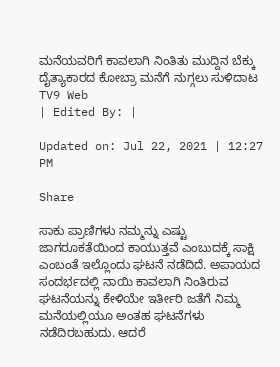ಮನೆಯವರಿಗೆ ಕಾವಲಾಗಿ ನಿಂತಿತು ಮುದ್ದಿನ ಬೆಕ್ಕು
ದೈತ್ಯಾಕಾರದ ಕೋಬ್ರಾ ಮನೆಗೆ ನುಗ್ಗಲು ಸುಳಿದಾಟ
TV9 Web
| Edited By: |

Updated on: Jul 22, 2021 | 12:27 PM

Share

ಸಾಕು ಪ್ರಾಣಿಗಳು ನಮ್ಮನ್ನು ಎಷ್ಟು ಜಾಗರೂಕತೆಯಿಂದ ಕಾಯುತ್ತವೆ ಎಂಬುದಕ್ಕೆ ಸಾಕ್ಷಿ ಎಂಬಂತೆ ಇಲ್ಲೊಂದು ಘಟನೆ ನಡೆದಿದೆ. ಅಪಾಯದ ಸಂದರ್ಭದಲ್ಲಿ ನಾಯಿ ಕಾವಲಾಗಿ ನಿಂತಿರುವ ಘಟನೆಯನ್ನು ಕೇಳಿಯೇ ಇರ್ತೀರಿ ಜತೆಗೆ ನಿಮ್ಮ ಮನೆಯಲ್ಲಿಯೂ ಅಂತಹ ಘಟನೆಗಳು ನಡೆದಿರಬಹುದು. ಆದರೆ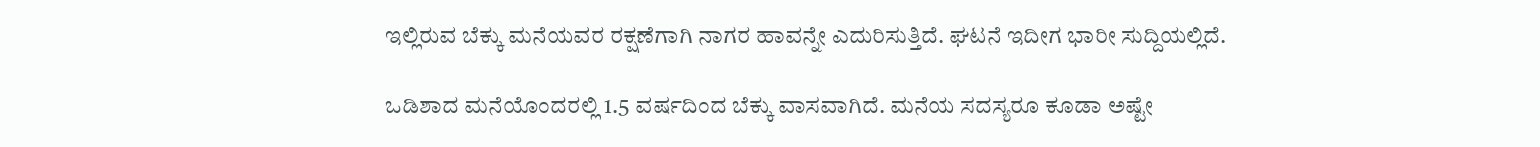ಇಲ್ಲಿರುವ ಬೆಕ್ಕು ಮನೆಯವರ ರಕ್ಷಣೆಗಾಗಿ ನಾಗರ ಹಾವನ್ನೇ ಎದುರಿಸುತ್ತಿದೆ. ಘಟನೆ ಇದೀಗ ಭಾರೀ ಸುದ್ದಿಯಲ್ಲಿದೆ.

ಒಡಿಶಾದ ಮನೆಯೊಂದರಲ್ಲಿ 1.5 ವರ್ಷದಿಂದ ಬೆಕ್ಕು ವಾಸವಾಗಿದೆ. ಮನೆಯ ಸದಸ್ಯರೂ ಕೂಡಾ ಅಷ್ಟೇ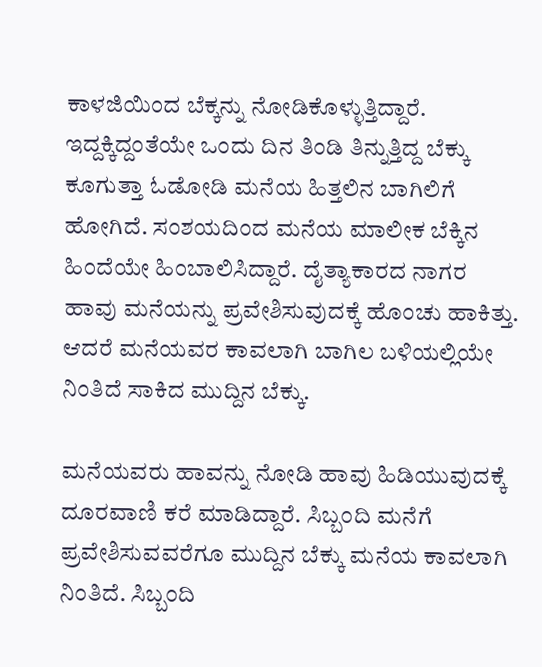ಕಾಳಜಿಯಿಂದ ಬೆಕ್ಕನ್ನು ನೋಡಿಕೊಳ್ಳುತ್ತಿದ್ದಾರೆ. ಇದ್ದಕ್ಕಿದ್ದಂತೆಯೇ ಒಂದು ದಿನ ತಿಂಡಿ ತಿನ್ನುತ್ತಿದ್ದ ಬೆಕ್ಕು ಕೂಗುತ್ತಾ ಓಡೋಡಿ ಮನೆಯ ಹಿತ್ತಲಿನ ಬಾಗಿಲಿಗೆ ಹೋಗಿದೆ. ಸಂಶಯದಿಂದ ಮನೆಯ ಮಾಲೀಕ ಬೆಕ್ಕಿನ ಹಿಂದೆಯೇ ಹಿಂಬಾಲಿಸಿದ್ದಾರೆ. ದೈತ್ಯಾಕಾರದ ನಾಗರ ಹಾವು ಮನೆಯನ್ನು ಪ್ರವೇಶಿಸುವುದಕ್ಕೆ ಹೊಂಚು ಹಾಕಿತ್ತು. ಆದರೆ ಮನೆಯವರ ಕಾವಲಾಗಿ ಬಾಗಿಲ ಬಳಿಯಲ್ಲಿಯೇ ನಿಂತಿದೆ ಸಾಕಿದ ಮುದ್ದಿನ ಬೆಕ್ಕು.

ಮನೆಯವರು ಹಾವನ್ನು ನೋಡಿ ಹಾವು ಹಿಡಿಯುವುದಕ್ಕೆ ದೂರವಾಣಿ ಕರೆ ಮಾಡಿದ್ದಾರೆ. ಸಿಬ್ಬಂದಿ ಮನೆಗೆ ಪ್ರವೇಶಿಸುವವರೆಗೂ ಮುದ್ದಿನ ಬೆಕ್ಕು ಮನೆಯ ಕಾವಲಾಗಿ ನಿಂತಿದೆ. ಸಿಬ್ಬಂದಿ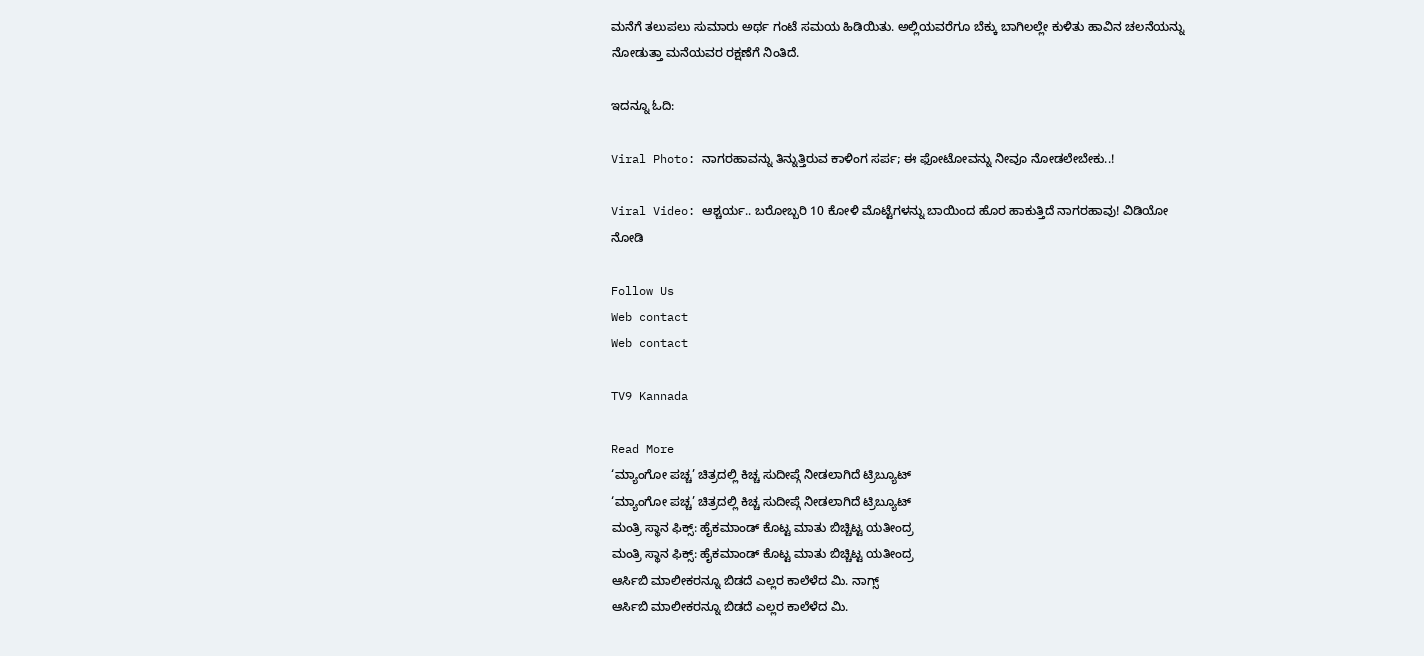ಮನೆಗೆ ತಲುಪಲು ಸುಮಾರು ಅರ್ಥ ಗಂಟೆ ಸಮಯ ಹಿಡಿಯಿತು. ಅಲ್ಲಿಯವರೆಗೂ ಬೆಕ್ಕು ಬಾಗಿಲಲ್ಲೇ ಕುಳಿತು ಹಾವಿನ ಚಲನೆಯನ್ನು ನೋಡುತ್ತಾ ಮನೆಯವರ ರಕ್ಷಣೆಗೆ ನಿಂತಿದೆ.

ಇದನ್ನೂ ಓದಿ:

Viral Photo: ನಾಗರಹಾವನ್ನು ತಿನ್ನುತ್ತಿರುವ ಕಾಳಿಂಗ ಸರ್ಪ; ಈ ಫೋಟೋವನ್ನು ನೀವೂ ನೋಡಲೇಬೇಕು..!

Viral Video: ಆಶ್ಚರ್ಯ.. ಬರೋಬ್ಬರಿ 10 ಕೋಳಿ ಮೊಟ್ಟೆಗಳನ್ನು ಬಾಯಿಂದ ಹೊರ ಹಾಕುತ್ತಿದೆ ನಾಗರಹಾವು! ವಿಡಿಯೋ ನೋಡಿ

Follow Us
Web contact
Web contact

TV9 Kannada

Read More
‘ಮ್ಯಾಂಗೋ ಪಚ್ಚ’ ಚಿತ್ರದಲ್ಲಿ ಕಿಚ್ಚ ಸುದೀಪ್ಗೆ ನೀಡಲಾಗಿದೆ ಟ್ರಿಬ್ಯೂಟ್
‘ಮ್ಯಾಂಗೋ ಪಚ್ಚ’ ಚಿತ್ರದಲ್ಲಿ ಕಿಚ್ಚ ಸುದೀಪ್ಗೆ ನೀಡಲಾಗಿದೆ ಟ್ರಿಬ್ಯೂಟ್
ಮಂತ್ರಿ ಸ್ಥಾನ ಫಿಕ್ಸ್: ಹೈಕಮಾಂಡ್ ಕೊಟ್ಟ ಮಾತು ಬಿಚ್ಚಿಟ್ಟ ಯತೀಂದ್ರ
ಮಂತ್ರಿ ಸ್ಥಾನ ಫಿಕ್ಸ್: ಹೈಕಮಾಂಡ್ ಕೊಟ್ಟ ಮಾತು ಬಿಚ್ಚಿಟ್ಟ ಯತೀಂದ್ರ
ಆರ್ಸಿಬಿ ಮಾಲೀಕರನ್ನೂ ಬಿಡದೆ ಎಲ್ಲರ ಕಾಲೆಳೆದ ಮಿ. ನಾಗ್ಸ್
ಆರ್ಸಿಬಿ ಮಾಲೀಕರನ್ನೂ ಬಿಡದೆ ಎಲ್ಲರ ಕಾಲೆಳೆದ ಮಿ.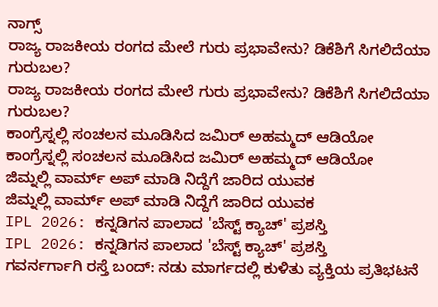ನಾಗ್ಸ್
ರಾಜ್ಯ ರಾಜಕೀಯ ರಂಗದ ಮೇಲೆ ಗುರು ಪ್ರಭಾವೇನು? ಡಿಕೆಶಿಗೆ ಸಿಗಲಿದೆಯಾ ಗುರುಬಲ?
ರಾಜ್ಯ ರಾಜಕೀಯ ರಂಗದ ಮೇಲೆ ಗುರು ಪ್ರಭಾವೇನು? ಡಿಕೆಶಿಗೆ ಸಿಗಲಿದೆಯಾ ಗುರುಬಲ?
ಕಾಂಗ್ರೆಸ್ನಲ್ಲಿ ಸಂಚಲನ ಮೂಡಿಸಿದ ಜಮಿರ್ ಅಹಮ್ಮದ್ ಆಡಿಯೋ
ಕಾಂಗ್ರೆಸ್ನಲ್ಲಿ ಸಂಚಲನ ಮೂಡಿಸಿದ ಜಮಿರ್ ಅಹಮ್ಮದ್ ಆಡಿಯೋ
ಜಿಮ್ನಲ್ಲಿ ವಾರ್ಮ್ ಅಪ್ ಮಾಡಿ ನಿದ್ದೆಗೆ ಜಾರಿದ ಯುವಕ
ಜಿಮ್ನಲ್ಲಿ ವಾರ್ಮ್ ಅಪ್ ಮಾಡಿ ನಿದ್ದೆಗೆ ಜಾರಿದ ಯುವಕ
IPL 2026: ಕನ್ನಡಿಗನ ಪಾಲಾದ 'ಬೆಸ್ಟ್ ಕ್ಯಾಚ್' ಪ್ರಶಸ್ತಿ
IPL 2026: ಕನ್ನಡಿಗನ ಪಾಲಾದ 'ಬೆಸ್ಟ್ ಕ್ಯಾಚ್' ಪ್ರಶಸ್ತಿ
ಗವರ್ನರ್ಗಾಗಿ ರಸ್ತೆ ಬಂದ್: ನಡು ಮಾರ್ಗದಲ್ಲಿ ಕುಳಿತು ವ್ಯಕ್ತಿಯ ಪ್ರತಿಭಟನೆ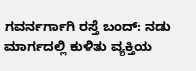ಗವರ್ನರ್ಗಾಗಿ ರಸ್ತೆ ಬಂದ್: ನಡು ಮಾರ್ಗದಲ್ಲಿ ಕುಳಿತು ವ್ಯಕ್ತಿಯ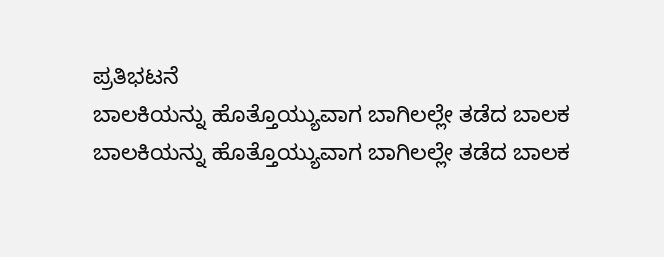ಪ್ರತಿಭಟನೆ
ಬಾಲಕಿಯನ್ನು ಹೊತ್ತೊಯ್ಯುವಾಗ ಬಾಗಿಲಲ್ಲೇ ತಡೆದ ಬಾಲಕ
ಬಾಲಕಿಯನ್ನು ಹೊತ್ತೊಯ್ಯುವಾಗ ಬಾಗಿಲಲ್ಲೇ ತಡೆದ ಬಾಲಕ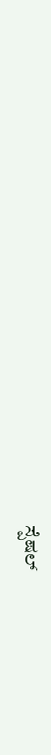ಸ್ಪೆಷಲ್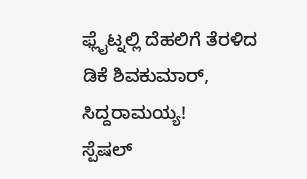ಫ್ಲೈಟ್ನಲ್ಲಿ ದೆಹಲಿಗೆ ತೆರಳಿದ ಡಿಕೆ ಶಿವಕುಮಾರ್, ಸಿದ್ದರಾಮಯ್ಯ!
ಸ್ಪೆಷಲ್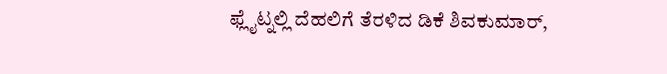ಫ್ಲೈಟ್ನಲ್ಲಿ ದೆಹಲಿಗೆ ತೆರಳಿದ ಡಿಕೆ ಶಿವಕುಮಾರ್,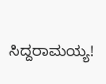ಸಿದ್ದರಾಮಯ್ಯ!